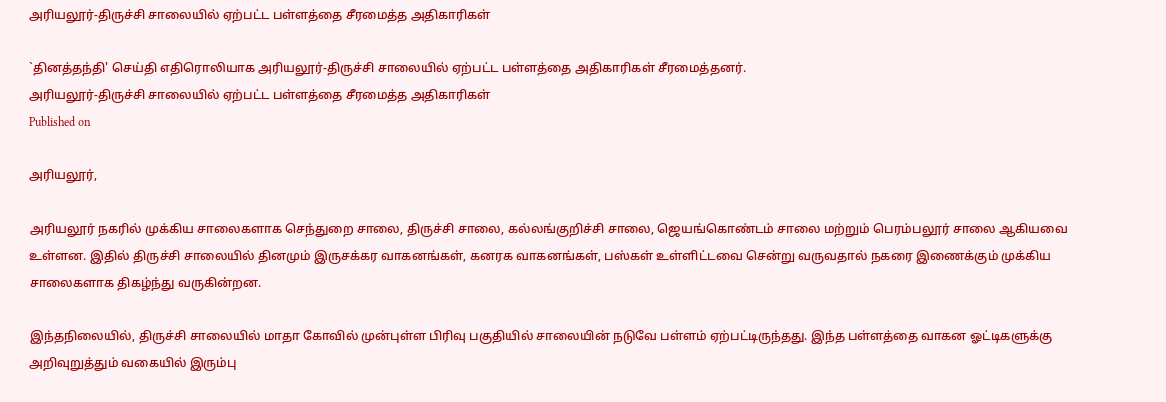அரியலூர்-திருச்சி சாலையில் ஏற்பட்ட பள்ளத்தை சீரமைத்த அதிகாரிகள்

`தினத்தந்தி' செய்தி எதிரொலியாக அரியலூர்-திருச்சி சாலையில் ஏற்பட்ட பள்ளத்தை அதிகாரிகள் சீரமைத்தனர்.
அரியலூர்-திருச்சி சாலையில் ஏற்பட்ட பள்ளத்தை சீரமைத்த அதிகாரிகள்
Published on

அரியலூர்,

அரியலூர் நகரில் முக்கிய சாலைகளாக செந்துறை சாலை, திருச்சி சாலை, கல்லங்குறிச்சி சாலை, ஜெயங்கொண்டம் சாலை மற்றும் பெரம்பலூர் சாலை ஆகியவை உள்ளன. இதில் திருச்சி சாலையில் தினமும் இருசக்கர வாகனங்கள், கனரக வாகனங்கள், பஸ்கள் உள்ளிட்டவை சென்று வருவதால் நகரை இணைக்கும் முக்கிய சாலைகளாக திகழ்ந்து வருகின்றன.

இந்தநிலையில், திருச்சி சாலையில் மாதா கோவில் முன்புள்ள பிரிவு பகுதியில் சாலையின் நடுவே பள்ளம் ஏற்பட்டிருந்தது. இந்த பள்ளத்தை வாகன ஓட்டிகளுக்கு அறிவுறுத்தும் வகையில் இரும்பு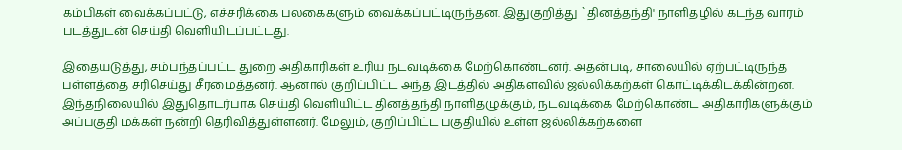கம்பிகள் வைக்கப்பட்டு, எச்சரிக்கை பலகைகளும் வைக்கப்பட்டிருந்தன. இதுகுறித்து `தினத்தந்தி' நாளிதழில் கடந்த வாரம் படத்துடன் செய்தி வெளியிடப்பட்டது.

இதையடுத்து, சம்பந்தப்பட்ட துறை அதிகாரிகள் உரிய நடவடிக்கை மேற்கொண்டனர். அதன்படி, சாலையில் ஏற்பட்டிருந்த பள்ளத்தை சரிசெய்து சீரமைத்தனர். ஆனால் குறிப்பிட்ட அந்த இடத்தில் அதிகளவில் ஜல்லிக்கற்கள் கொட்டிக்கிடக்கின்றன. இந்தநிலையில் இதுதொடர்பாக செய்தி வெளியிட்ட தினத்தந்தி நாளிதழுக்கும், நடவடிக்கை மேற்கொண்ட அதிகாரிகளுக்கும் அப்பகுதி மக்கள் நன்றி தெரிவித்துள்ளனர். மேலும், குறிப்பிட்ட பகுதியில் உள்ள ஜல்லிக்கற்களை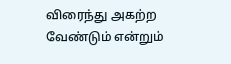விரைந்து அகற்ற வேண்டும் என்றும்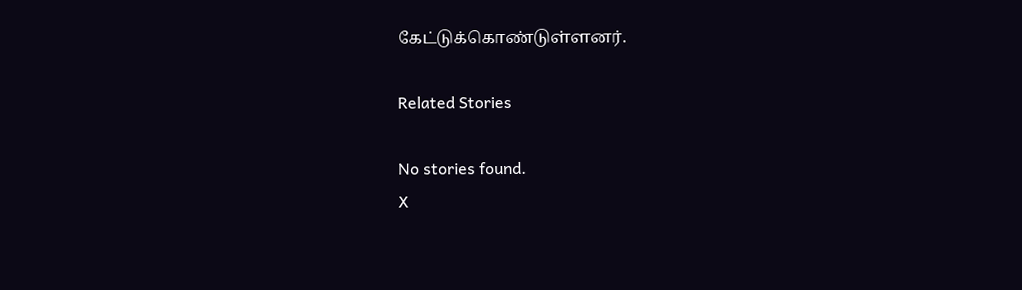கேட்டுக்கொண்டுள்ளனர்.

Related Stories

No stories found.
X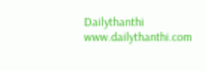Dailythanthi
www.dailythanthi.com